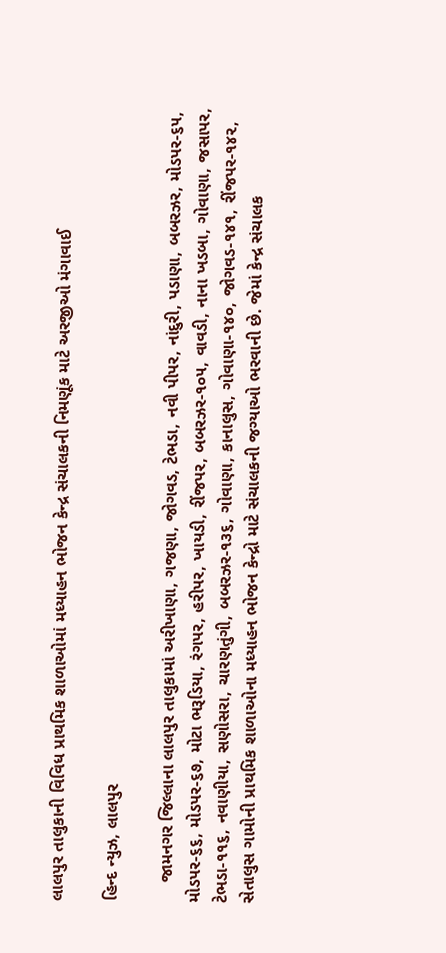લાલપુર તાલુકાની વિવિધ પ્રાથમિક શાળાઓમાં મધ્યાહન ભોજન કેન્દ્ર સંચાલકની નિમણૂંક માટે અરજીઓ મંગાવાઈ

હિન્દ ન્યુઝ, લાલપુર

    જામનગર જિલ્લાના લાલપુર તાલુકામાં અરીખાણા, ગજણા, જોગવડ, ટેભડા, નવી પીપર, નાંદુરી, પડાણા, બબરઝર, મોડપર-૬૫, મોડપર-૬૬, મોડપર-૬૭, મોટા ભરૂડિયા, રંગપર, હરીપર, ખાયડી, રીંજપર, બબરઝર-૧૦૫, વાવડી, નાના ખડબા, ગોવાણા, જસાપર, ટેભડા-૧૧૬, નવાણીયા, સણોસરા, ચારણતુંગી, બબરઝર-૧૩૬, ગોવાણા, કાનાલુસ, ગોવાણા-૧૪૦, જોગવડ-૧૪૧, રીંજપર-૧૪૨, સેતાલુસ ગામોની પ્રાથમિક શાળાઓના મધ્યાહન ભોજન કેન્દ્રો માટે સંચાલકની જગ્યાઓ ભરવાની છે. જેમાં કેન્દ્ર સંચાલક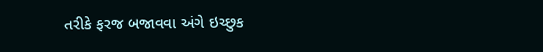તરીકે ફરજ બજાવવા અંગે ઇચ્છુક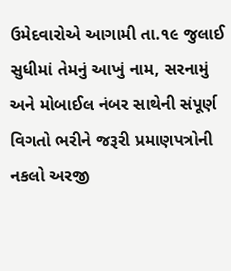ઉમેદવારોએ આગામી તા.૧૯ જુલાઈ સુધીમાં તેમનું આખું નામ, સરનામું અને મોબાઈલ નંબર સાથેની સંપૂર્ણ વિગતો ભરીને જરૂરી પ્રમાણપત્રોની નકલો અરજી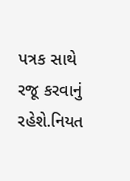પત્રક સાથે રજૂ કરવાનું રહેશે.નિયત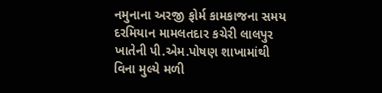નમુનાના અરજી ફોર્મ કામકાજના સમય દરમિયાન મામલતદાર કચેરી લાલપુર ખાતેની પી.એમ.પોષણ શાખામાંથી વિના મુલ્યે મળી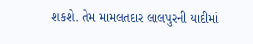શકશે. તેમ મામલતદાર લાલપુરની યાદીમાં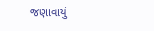જણાવાયું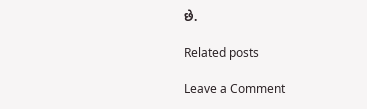છે.

Related posts

Leave a Comment